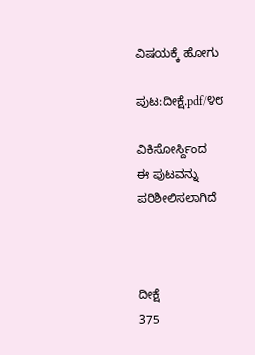ವಿಷಯಕ್ಕೆ ಹೋಗು

ಪುಟ:ದೀಕ್ಷೆ.pdf/೪೮

ವಿಕಿಸೋರ್ಸ್ದಿಂದ
ಈ ಪುಟವನ್ನು ಪರಿಶೀಲಿಸಲಾಗಿದೆ



ದೀಕ್ಷೆ
375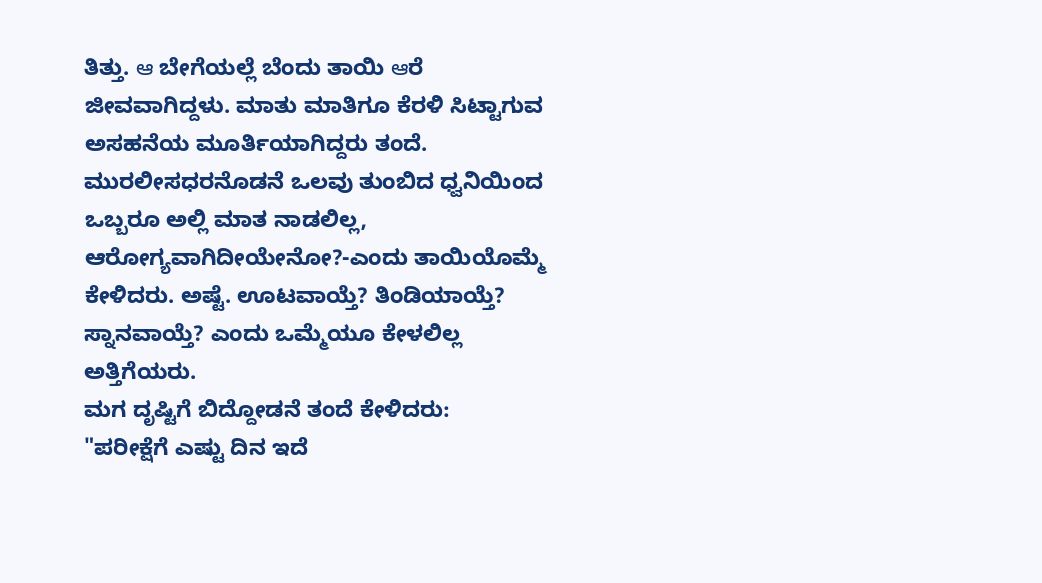ತಿತ್ತು. ఆ ಬೇಗೆಯಲ್ಲೆ ಬೆಂದು ತಾಯಿ ఆರೆ ಜೀವವಾಗಿದ್ದಳು. ಮಾತು ಮಾತಿಗೂ ಕೆರಳಿ ಸಿಟ್ಟಾಗುವ ಅಸಹನೆಯ ಮೂರ್ತಿಯಾಗಿದ್ದರು ತಂದೆ.
ಮುರಲೀಸಧರನೊಡನೆ ಒಲವು ತುಂಬಿದ ಧ್ವನಿಯಿಂದ ಒಬ್ಬರೂ ಅಲ್ಲಿ ಮಾತ ನಾಡಲಿಲ್ಲ, ಆರೋಗ್ಯವಾಗಿದೀಯೇನೋ?-ಎಂದು ತಾಯಿಯೊಮ್ಮೆ ಕೇಳಿದರು. ಅಷ್ಟೆ. ಊಟವಾಯ್ತೆ? ತಿಂಡಿಯಾಯ್ತೆ? ಸ್ನಾನವಾಯ್ತೆ? ಎಂದು ಒಮ್ಮೆಯೂ ಕೇಳಲಿಲ್ಲ ಅತ್ತಿಗೆಯರು.
ಮಗ ದೃಷ್ಟಿಗೆ ಬಿದ್ದೋಡನೆ ತಂದೆ ಕೇಳಿದರು:
"ಪರೀಕ್ಷೆಗೆ ಎಷ್ಟು ದಿನ ಇದೆ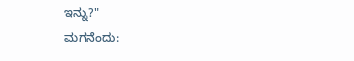ಇನ್ನು?"
ಮಗನೆಂದು: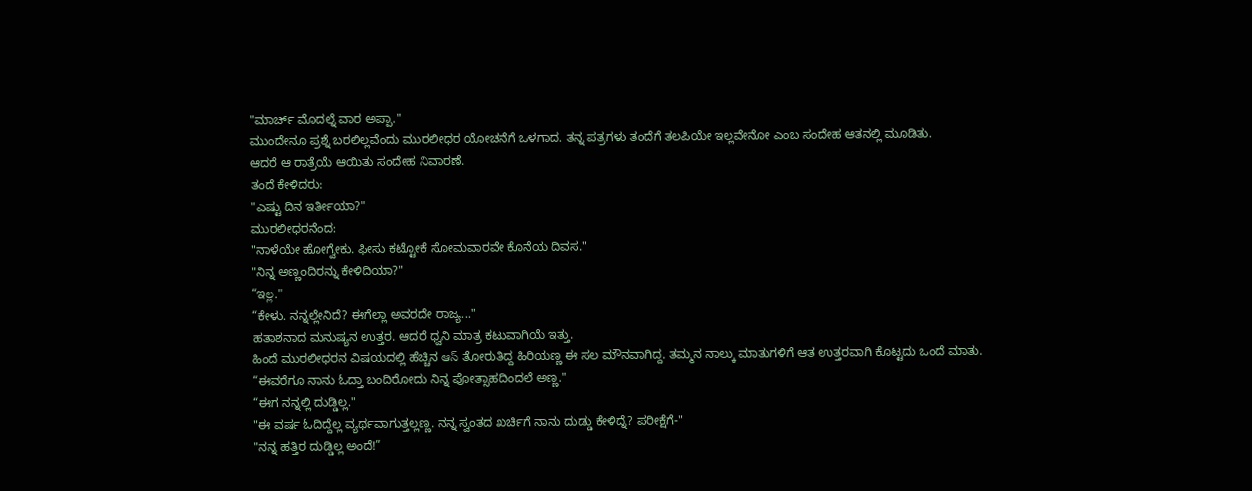"ಮಾರ್ಚ್ ಮೊದಲ್ನೆ ವಾರ ಅಪ್ಪಾ."
ಮುಂದೇನೂ ಪ್ರಶ್ನೆ ಬರಲಿಲ್ಲವೆಂದು ಮುರಲೀಧರ ಯೋಚನೆಗೆ ಒಳಗಾದ. ತನ್ನ ಪತ್ರಗಳು ತಂದೆಗೆ ತಲಪಿಯೇ ಇಲ್ಲವೇನೋ ಎಂಬ ಸಂದೇಹ ಆತನಲ್ಲಿ ಮೂಡಿತು.
ಆದರೆ ಆ ರಾತ್ರೆಯೆ ಆಯಿತು ಸಂದೇಹ నిವಾರಣೆ.
ತಂದೆ ಕೇಳಿದರು:
"ಎಷ್ಟು ದಿನ ಇರ್ತೀಯಾ?"
ಮುರಲೀಧರನೆಂದ:
"ನಾಳೆಯೇ ಹೋಗ್ವೇಕು. ಫೀಸು ಕಟ್ಟೋಕೆ ಸೋಮವಾರವೇ ಕೊನೆಯ ದಿವಸ."
"ನಿನ್ನ ಅಣ್ಣಂದಿರನ್ನು ಕೇಳಿದಿಯಾ?"
“ಇల్ల."
“ಕೇಳು. ನನ್ನಲ್ಲೇನಿದೆ? ಈಗೆಲ್ಲಾ ಅವರದೇ ರಾಜ್ಯ..."
ಹತಾಶನಾದ ಮನುಷ್ಯನ ಉತ್ತರ. ಆದರೆ ಧ್ವನಿ ಮಾತ್ರ ಕಟುವಾಗಿಯೆ ಇತ್ತು.
ಹಿಂದೆ ಮುರಲೀಧರನ ವಿಷಯದಲ್ಲಿ ಹೆಚ್ಚಿನ ఆస్ ತೋರುತಿದ್ದ ಹಿರಿಯಣ್ಣ ಈ ಸಲ ಮೌನವಾಗಿದ್ದ. ತಮ್ಮನ ನಾಲ್ಕು ಮಾತುಗಳಿಗೆ ಆತ ಉತ್ತರವಾಗಿ ಕೊಟ್ಟದು ಒಂದೆ ಮಾತು.
“ಈವರೆಗೂ ನಾನು ಓದ್ತಾ ಬಂದಿರೋದು ನಿನ್ನ ಪೋತ್ಸಾಹದಿಂದಲೆ ಅಣ್ಣ."
“ಈಗ ನನ್ನಲ್ಲಿ ದುಡ್ಡಿಲ್ಲ."
"ಈ ವರ್ಷ ಓದಿದ್ದೆಲ್ಲ ವ್ಯರ್ಥವಾಗುತ್ತಲ್ಲಣ್ಣ. ನನ್ನ ಸ್ವಂತದ ಖರ್ಚಿಗೆ ನಾನು ದುಡ್ಡು ಕೇಳಿದ್ನೆ? ಪರೀಕ್ಷೆಗೆ-"
"ನನ್ನ ಹತ್ತಿರ ದುಡ್ಡಿಲ್ಲ ಅಂದೆ!”